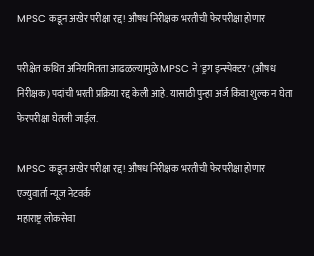MPSC कडून अखेर परीक्षा रद्द! औषध निरीक्षक भरतीची फेरपरीक्षा होणार

परीक्षेत कथित अनियमितता आढळल्यामुळे MPSC ने 'ड्रग इन्स्पेक्टर' (औषध निरीक्षक) पदांची भरती प्रक्रिया रद्द केली आहे. यासाठी पुन्हा अर्ज किंवा शुल्क न घेता फेरपरीक्षा घेतली जाईल.

MPSC कडून अखेर परीक्षा रद्द! औषध निरीक्षक भरतीची फेरपरीक्षा होणार
एज्युवार्ता न्यूज नेटवर्क
महाराष्ट्र लोकसेवा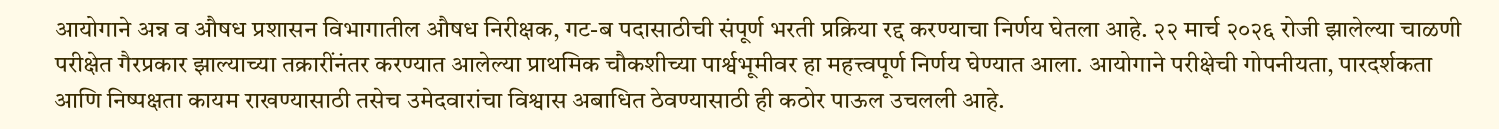आयोगाने अन्न व औषध प्रशासन विभागातील औषध निरीक्षक, गट-ब पदासाठीची संपूर्ण भरती प्रक्रिया रद्द करण्याचा निर्णय घेतला आहे. २२ मार्च २०२६ रोजी झालेल्या चाळणी परीक्षेत गैरप्रकार झाल्याच्या तक्रारींनंतर करण्यात आलेल्या प्राथमिक चौकशीच्या पार्श्वभूमीवर हा महत्त्वपूर्ण निर्णय घेण्यात आला. आयोगाने परीक्षेची गोपनीयता, पारदर्शकता आणि निष्पक्षता कायम राखण्यासाठी तसेच उमेदवारांचा विश्वास अबाधित ठेवण्यासाठी ही कठोर पाऊल उचलली आहे.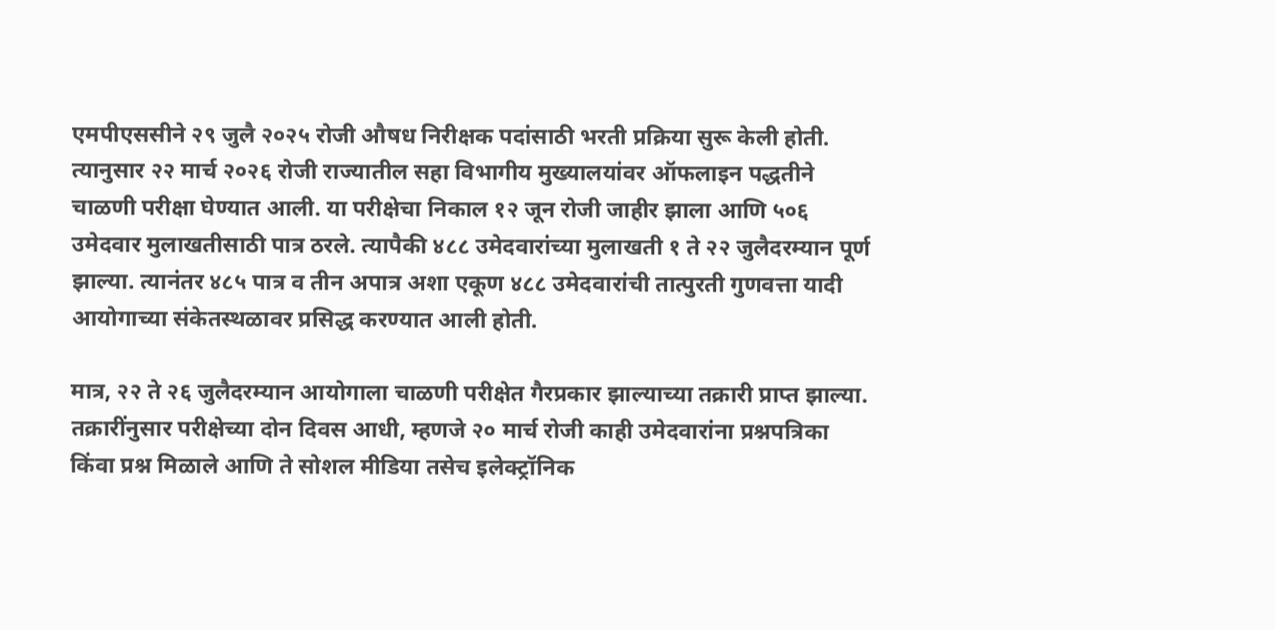एमपीएससीने २९ जुलै २०२५ रोजी औषध निरीक्षक पदांसाठी भरती प्रक्रिया सुरू केली होती. त्यानुसार २२ मार्च २०२६ रोजी राज्यातील सहा विभागीय मुख्यालयांवर ऑफलाइन पद्धतीने चाळणी परीक्षा घेण्यात आली. या परीक्षेचा निकाल १२ जून रोजी जाहीर झाला आणि ५०६ उमेदवार मुलाखतीसाठी पात्र ठरले. त्यापैकी ४८८ उमेदवारांच्या मुलाखती १ ते २२ जुलैदरम्यान पूर्ण झाल्या. त्यानंतर ४८५ पात्र व तीन अपात्र अशा एकूण ४८८ उमेदवारांची तात्पुरती गुणवत्ता यादी आयोगाच्या संकेतस्थळावर प्रसिद्ध करण्यात आली होती.

मात्र, २२ ते २६ जुलैदरम्यान आयोगाला चाळणी परीक्षेत गैरप्रकार झाल्याच्या तक्रारी प्राप्त झाल्या. तक्रारींनुसार परीक्षेच्या दोन दिवस आधी, म्हणजे २० मार्च रोजी काही उमेदवारांना प्रश्नपत्रिका किंवा प्रश्न मिळाले आणि ते सोशल मीडिया तसेच इलेक्ट्रॉनिक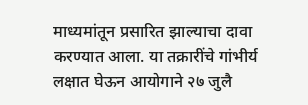माध्यमांतून प्रसारित झाल्याचा दावा करण्यात आला. या तक्रारींचे गांभीर्य लक्षात घेऊन आयोगाने २७ जुलै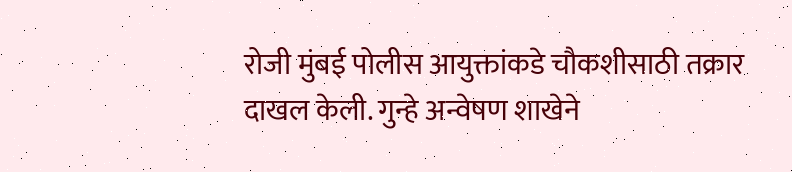रोजी मुंबई पोलीस आयुक्तांकडे चौकशीसाठी तक्रार दाखल केली. गुन्हे अन्वेषण शाखेने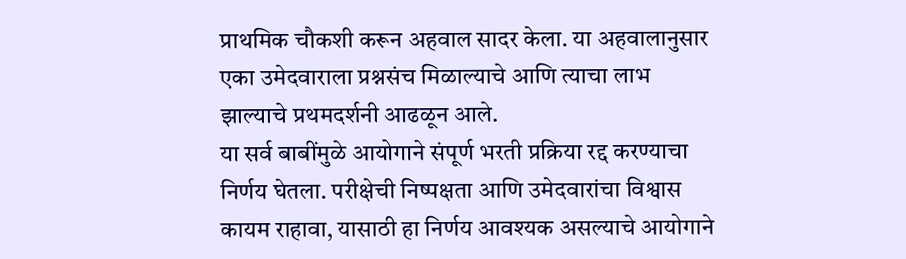प्राथमिक चौकशी करून अहवाल सादर केला. या अहवालानुसार एका उमेदवाराला प्रश्नसंच मिळाल्याचे आणि त्याचा लाभ झाल्याचे प्रथमदर्शनी आढळून आले.
या सर्व बाबींमुळे आयोगाने संपूर्ण भरती प्रक्रिया रद्द करण्याचा निर्णय घेतला. परीक्षेची निष्पक्षता आणि उमेदवारांचा विश्वास कायम राहावा, यासाठी हा निर्णय आवश्यक असल्याचे आयोगाने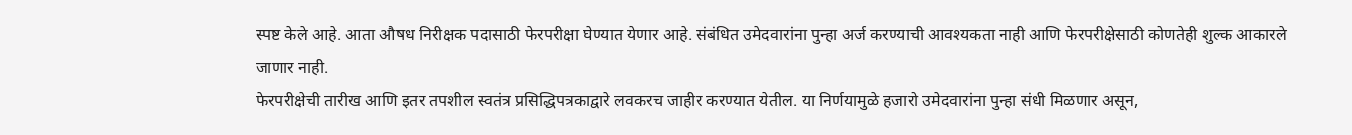स्पष्ट केले आहे. आता औषध निरीक्षक पदासाठी फेरपरीक्षा घेण्यात येणार आहे. संबंधित उमेदवारांना पुन्हा अर्ज करण्याची आवश्यकता नाही आणि फेरपरीक्षेसाठी कोणतेही शुल्क आकारले जाणार नाही.
फेरपरीक्षेची तारीख आणि इतर तपशील स्वतंत्र प्रसिद्धिपत्रकाद्वारे लवकरच जाहीर करण्यात येतील. या निर्णयामुळे हजारो उमेदवारांना पुन्हा संधी मिळणार असून,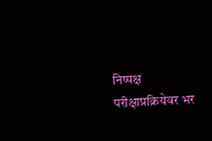निष्पक्ष परीक्षाप्रक्रियेवर भर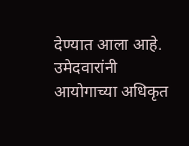देण्यात आला आहे. उमेदवारांनी आयोगाच्या अधिकृत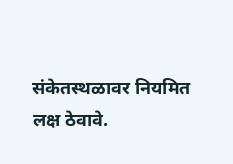संकेतस्थळावर नियमित लक्ष ठेवावे.